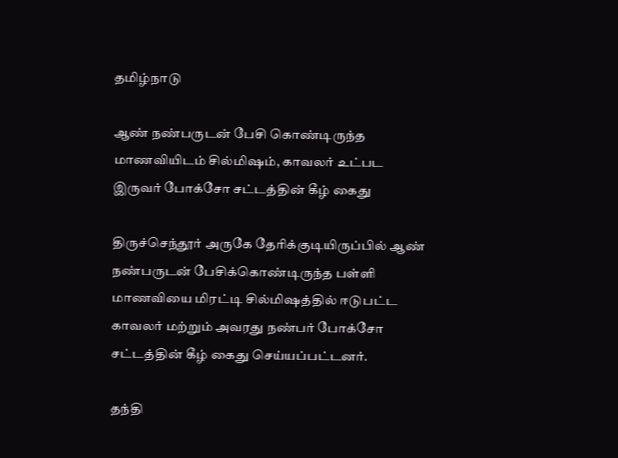தமிழ்நாடு

ஆண் நண்பருடன் பேசி கொண்டிருந்த மாணவியிடம் சில்மிஷம், காவலர் உட்பட இருவர் போக்சோ சட்டத்தின் கீழ் கைது

திருச்செந்தூர் அருகே தேரிக்குடியிருப்பில் ஆண் நண்பருடன் பேசிக்கொண்டிருந்த பள்ளி மாணவியை மிரட்டி சில்மிஷத்தில் ஈடுபட்ட காவலர் மற்றும் அவரது நண்பர் போக்சோ சட்டத்தின் கீழ் கைது செய்யப்பட்டனர்.

தந்தி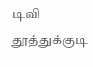டிவி
தூத்துக்குடி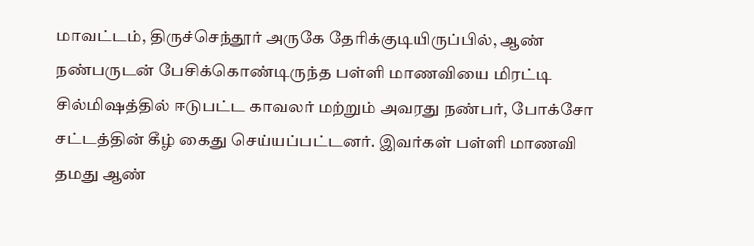மாவட்டம், திருச்செந்தூர் அருகே தேரிக்குடியிருப்பில், ஆண் நண்பருடன் பேசிக்கொண்டிருந்த பள்ளி மாணவியை மிரட்டி சில்மிஷத்தில் ஈடுபட்ட காவலர் மற்றும் அவரது நண்பர், போக்சோ சட்டத்தின் கீழ் கைது செய்யப்பட்டனர். இவர்கள் பள்ளி மாணவி தமது ஆண்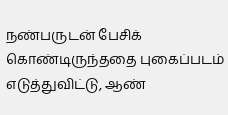நண்பருடன் பேசிக் கொண்டிருந்ததை புகைப்படம் எடுத்துவிட்டு, ஆண்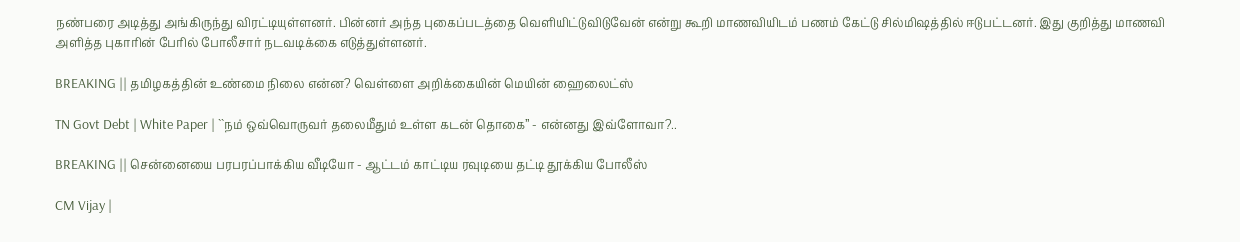நண்பரை அடித்து அங்கிருந்து விரட்டியுள்ளனர். பின்னர் அந்த புகைப்படத்தை வெளியிட்டுவிடுவேன் என்று கூறி மாணவியிடம் பணம் கேட்டு சில்மிஷத்தில் ஈடுபட்டனர். இது குறித்து மாணவி அளித்த புகாரின் பேரில் போலீசார் நடவடிக்கை எடுத்துள்ளனர்.

BREAKING || தமிழகத்தின் உண்மை நிலை என்ன? வெள்ளை அறிக்கையின் மெயின் ஹைலைட்ஸ்

TN Govt Debt | White Paper | ``நம் ஒவ்வொருவர் தலைமீதும் உள்ள கடன் தொகை’’ - என்னது இவ்ளோவா?..

BREAKING || சென்னையை பரபரப்பாக்கிய வீடியோ - ஆட்டம் காட்டிய ரவுடியை தட்டி தூக்கிய போலீஸ்

CM Vijay |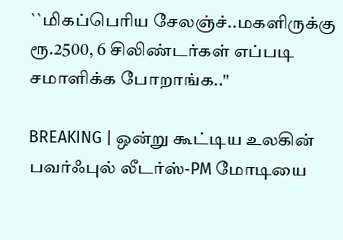``மிகப்பெரிய சேலஞ்ச்..மகளிருக்கு ரூ.2500, 6 சிலிண்டர்கள் எப்படி சமாளிக்க போறாங்க..''

BREAKING | ஒன்று கூட்டிய உலகின் பவர்ஃபுல் லீடர்ஸ்-PM மோடியை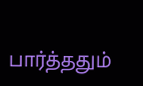பார்த்ததும்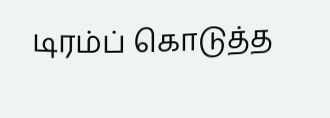டிரம்ப் கொடுத்த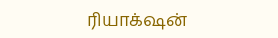ரியாக்‌ஷன்